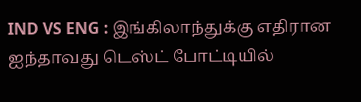IND VS ENG : இங்கிலாந்துக்கு எதிரான ஐந்தாவது டெஸ்ட் போட்டியில்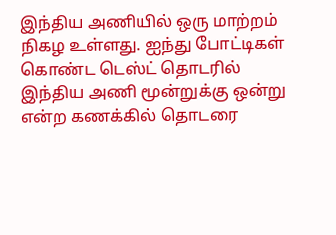இந்திய அணியில் ஒரு மாற்றம் நிகழ உள்ளது. ஐந்து போட்டிகள் கொண்ட டெஸ்ட் தொடரில் இந்திய அணி மூன்றுக்கு ஒன்று என்ற கணக்கில் தொடரை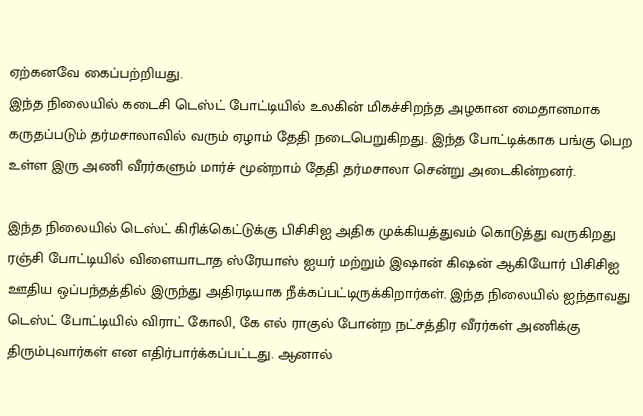ஏற்கனவே கைப்பற்றியது.
இந்த நிலையில் கடைசி டெஸ்ட் போட்டியில் உலகின் மிகச்சிறந்த அழகான மைதானமாக கருதப்படும் தர்மசாலாவில் வரும் ஏழாம் தேதி நடைபெறுகிறது. இந்த போட்டிக்காக பங்கு பெற உள்ள இரு அணி வீரர்களும் மார்ச் மூன்றாம் தேதி தர்மசாலா சென்று அடைகின்றனர்.

இந்த நிலையில் டெஸ்ட் கிரிக்கெட்டுக்கு பிசிசிஐ அதிக முக்கியத்துவம் கொடுத்து வருகிறது ரஞ்சி போட்டியில் விளையாடாத ஸ்ரேயாஸ் ஐயர் மற்றும் இஷான் கிஷன் ஆகியோர் பிசிசிஐ ஊதிய ஒப்பந்தத்தில் இருந்து அதிரடியாக நீக்கப்பட்டிருக்கிறார்கள். இந்த நிலையில் ஐந்தாவது டெஸ்ட் போட்டியில் விராட் கோலி, கே எல் ராகுல் போன்ற நட்சத்திர வீரர்கள் அணிக்கு திரும்புவார்கள் என எதிர்பார்க்கப்பட்டது. ஆனால்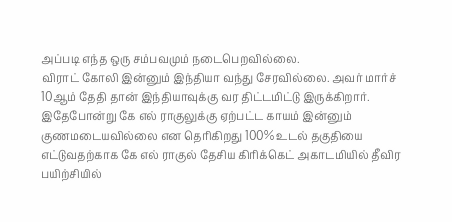அப்படி எந்த ஒரு சம்பவமும் நடைபெறவில்லை.
விராட் கோலி இன்னும் இந்தியா வந்து சேரவில்லை. அவர் மார்ச் 10ஆம் தேதி தான் இந்தியாவுக்கு வர திட்டமிட்டு இருக்கிறார். இதேபோன்று கே எல் ராகுலுக்கு ஏற்பட்ட காயம் இன்னும் குணமடையவில்லை என தெரிகிறது 100% உடல் தகுதியை எட்டுவதற்காக கே எல் ராகுல் தேசிய கிரிக்கெட் அகாடமியில் தீவிர பயிற்சியில்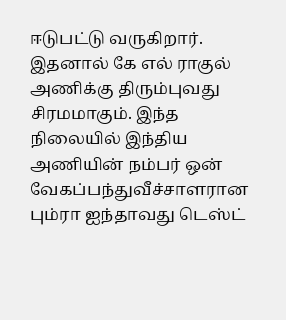ஈடுபட்டு வருகிறார்.
இதனால் கே எல் ராகுல் அணிக்கு திரும்புவது சிரமமாகும். இந்த நிலையில் இந்திய அணியின் நம்பர் ஒன் வேகப்பந்துவீச்சாளரான பும்ரா ஐந்தாவது டெஸ்ட்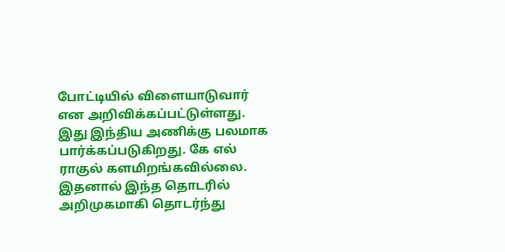போட்டியில் விளையாடுவார் என அறிவிக்கப்பட்டுள்ளது. இது இந்திய அணிக்கு பலமாக பார்க்கப்படுகிறது. கே எல் ராகுல் களமிறங்கவில்லை.
இதனால் இந்த தொடரில் அறிமுகமாகி தொடர்ந்து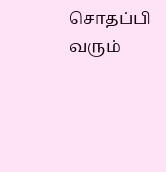சொதப்பி வரும்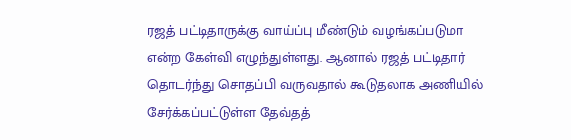ரஜத் பட்டிதாருக்கு வாய்ப்பு மீண்டும் வழங்கப்படுமா என்ற கேள்வி எழுந்துள்ளது. ஆனால் ரஜத் பட்டிதார் தொடர்ந்து சொதப்பி வருவதால் கூடுதலாக அணியில் சேர்க்கப்பட்டுள்ள தேவ்தத்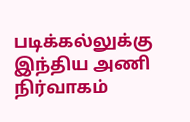படிக்கல்லுக்கு இந்திய அணி நிர்வாகம்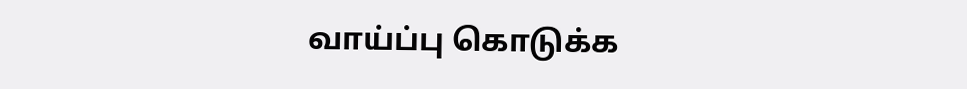வாய்ப்பு கொடுக்க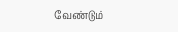வேண்டும்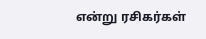என்று ரசிகர்கள்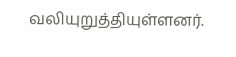வலியுறுத்தியுள்ளனர்.